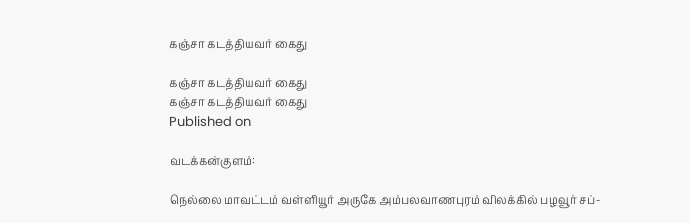கஞ்சா கடத்தியவர் கைது

கஞ்சா கடத்தியவர் கைது
கஞ்சா கடத்தியவர் கைது
Published on

வடக்கன்குளம்:

நெல்லை மாவட்டம் வள்ளியூர் அருகே அம்பலவாணபுரம் விலக்கில் பழவூர் சப்-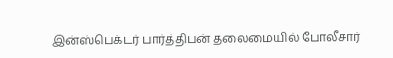இன்ஸ்பெக்டர் பார்த்திபன் தலைமையில் போலீசார்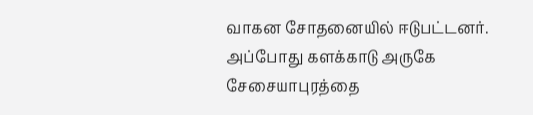வாகன சோதனையில் ஈடுபட்டனர். அப்போது களக்காடு அருகே சேசையாபுரத்தை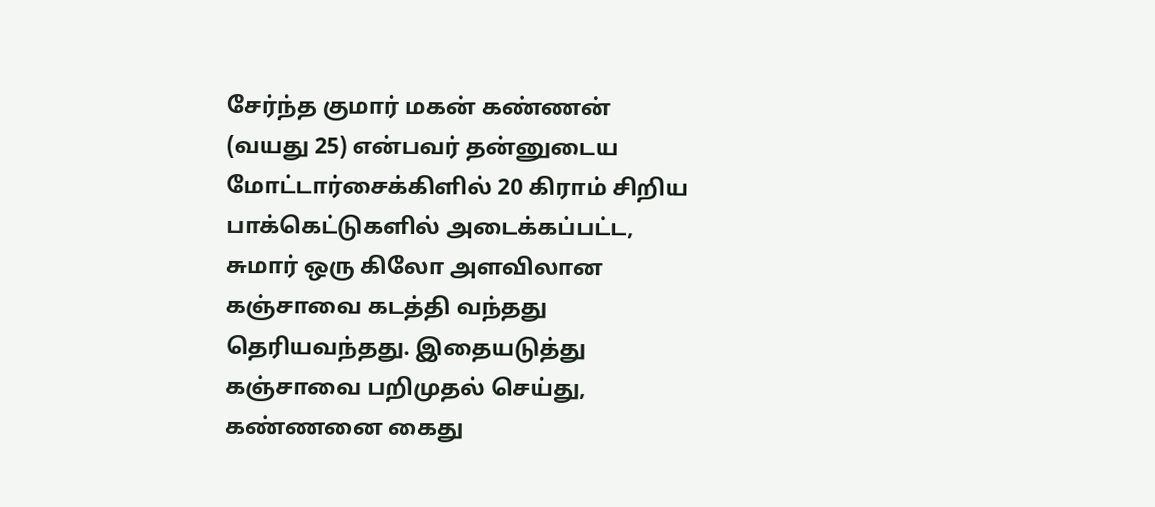சேர்ந்த குமார் மகன் கண்ணன் (வயது 25) என்பவர் தன்னுடைய மோட்டார்சைக்கிளில் 20 கிராம் சிறிய பாக்கெட்டுகளில் அடைக்கப்பட்ட, சுமார் ஒரு கிலோ அளவிலான கஞ்சாவை கடத்தி வந்தது தெரியவந்தது. இதையடுத்து கஞ்சாவை பறிமுதல் செய்து, கண்ணனை கைது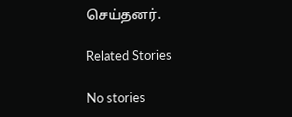செய்தனர்.

Related Stories

No stories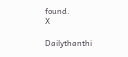found.
X

Dailythanthi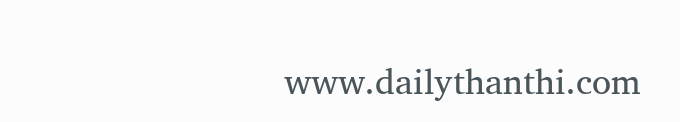www.dailythanthi.com